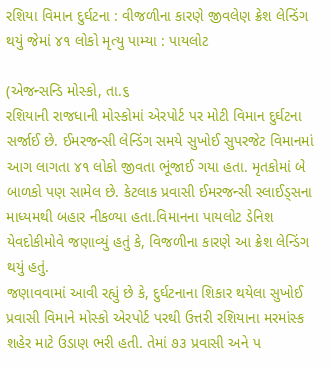રશિયા વિમાન દુર્ઘટના : વીજળીના કારણે જીવલેણ ક્રેશ લેન્ડિંગ થયું જેમાં ૪૧ લોકો મૃત્યુ પામ્યા : પાયલોટ

(એજન્સન્ડિ મોસ્કો, તા.૬
રશિયાની રાજધાની મોસ્કોમાં એરપોર્ટ પર મોટી વિમાન દુર્ઘટના સર્જાઈ છે. ઈમરજન્સી લેન્ડિંગ સમયે સુખોઈ સુપરજેટ વિમાનમાં આગ લાગતા ૪૧ લોકો જીવતા ભૂંજાઈ ગયા હતા. મૃતકોમાં બે બાળકો પણ સામેલ છે. કેટલાક પ્રવાસી ઈમરજન્સી સ્લાઈડ્‌સના માધ્યમથી બહાર નીકળ્યા હતા.વિમાનના પાયલોટ ડેનિશ યેવદોકીમોવે જણાવ્યું હતું કે, વિજળીના કારણે આ ક્રેશ લેન્ડિંગ થયું હતું.
જણાવવામાં આવી રહ્યું છે કે, દુર્ઘટનાના શિકાર થયેલા સુખોઈ પ્રવાસી વિમાને મોસ્કો એરપોર્ટ પરથી ઉત્તરી રશિયાના મરમાંસ્ક શહેર માટે ઉડાણ ભરી હતી. તેમાં ૭૩ પ્રવાસી અને પ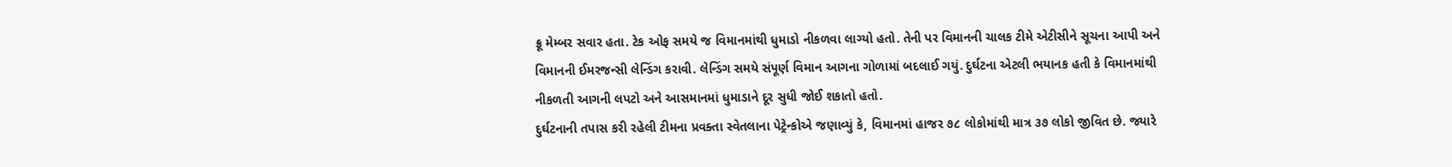ક્રૂ મેમ્બર સવાર હતા. ટેક ઓફ સમયે જ વિમાનમાંથી ધુમાડો નીકળવા લાગ્યો હતો. તેની પર વિમાનની ચાલક ટીમે એટીસીને સૂચના આપી અને વિમાનની ઈમરજન્સી લેન્ડિંગ કરાવી. લેન્ડિંગ સમયે સંપૂર્ણ વિમાન આગના ગોળામાં બદલાઈ ગયું. દુર્ઘટના એટલી ભયાનક હતી કે વિમાનમાંથી નીકળતી આગની લપટો અને આસમાનમાં ધુમાડાને દૂર સુધી જોઈ શકાતો હતો.
દુર્ઘટનાની તપાસ કરી રહેલી ટીમના પ્રવક્તા સ્વેતલાના પેટ્રેન્કોએ જણાવ્યું કે, વિમાનમાં હાજર ૭૮ લોકોમાંથી માત્ર ૩૭ લોકો જીવિત છે. જ્યારે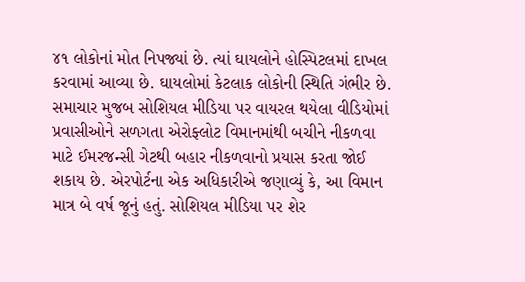૪૧ લોકોનાં મોત નિપજ્યાં છે. ત્યાં ઘાયલોને હોસ્પિટલમાં દાખલ કરવામાં આવ્યા છે. ઘાયલોમાં કેટલાક લોકોની સ્થિતિ ગંભીર છે. સમાચાર મુજબ સોશિયલ મીડિયા પર વાયરલ થયેલા વીડિયોમાં પ્રવાસીઓને સળગતા એરોફ્લોટ વિમાનમાંથી બચીને નીકળવા માટે ઈમરજન્સી ગેટથી બહાર નીકળવાનો પ્રયાસ કરતા જોઈ શકાય છે. એરપોર્ટના એક અધિકારીએ જણાવ્યું કે, આ વિમાન માત્ર બે વર્ષ જૂનું હતું. સોશિયલ મીડિયા પર શેર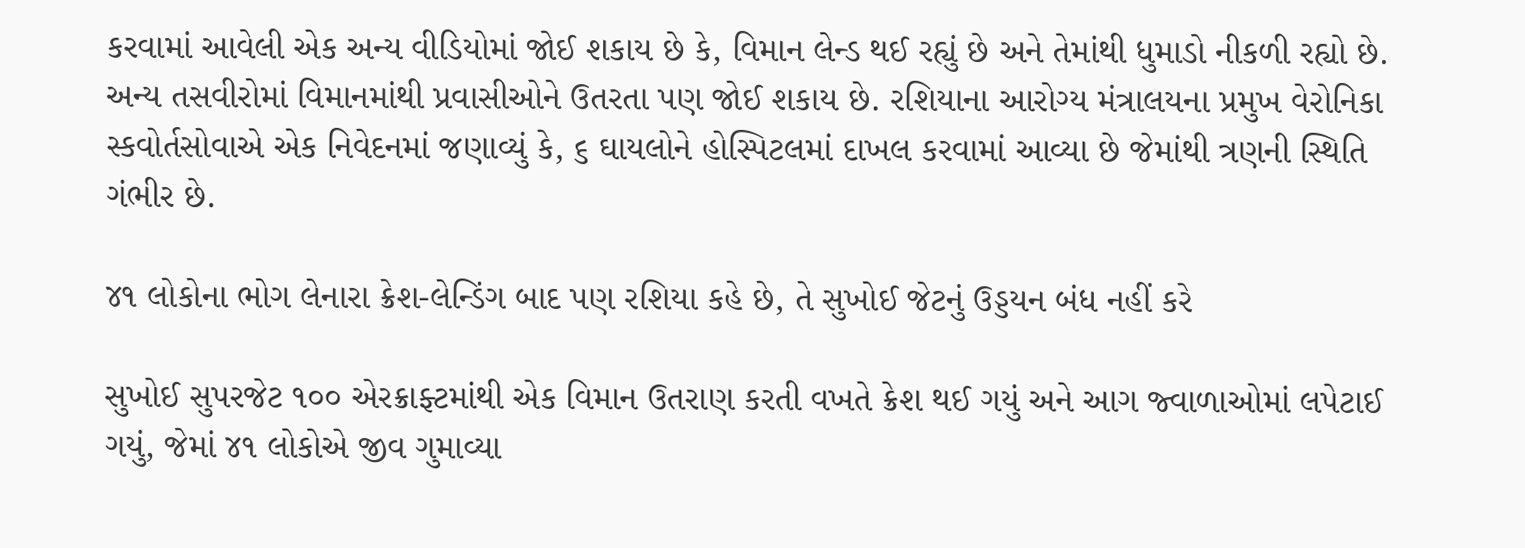કરવામાં આવેલી એક અન્ય વીડિયોમાં જોઈ શકાય છે કે, વિમાન લેન્ડ થઈ રહ્યું છે અને તેમાંથી ધુમાડો નીકળી રહ્યો છે. અન્ય તસવીરોમાં વિમાનમાંથી પ્રવાસીઓને ઉતરતા પણ જોઈ શકાય છે. રશિયાના આરોગ્ય મંત્રાલયના પ્રમુખ વેરોનિકા સ્કવોર્તસોવાએ એક નિવેદનમાં જણાવ્યું કે, ૬ ઘાયલોને હોસ્પિટલમાં દાખલ કરવામાં આવ્યા છે જેમાંથી ત્રણની સ્થિતિ ગંભીર છે.

૪૧ લોકોના ભોગ લેનારા ક્રેશ-લેન્ડિંગ બાદ પણ રશિયા કહે છે, તે સુખોઈ જેટનું ઉડ્ડયન બંધ નહીં કરે

સુખોઈ સુપરજેટ ૧૦૦ એરક્રાફ્ટમાંથી એક વિમાન ઉતરાણ કરતી વખતે ક્રેશ થઈ ગયું અને આગ જ્વાળાઓમાં લપેટાઈ ગયું, જેમાં ૪૧ લોકોએ જીવ ગુમાવ્યા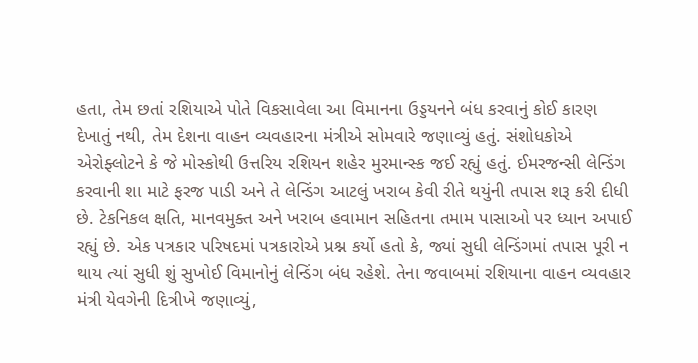હતા, તેમ છતાં રશિયાએ પોતે વિકસાવેલા આ વિમાનના ઉડ્ડયનને બંધ કરવાનું કોઈ કારણ દેખાતું નથી, તેમ દેશના વાહન વ્યવહારના મંત્રીએ સોમવારે જણાવ્યું હતું. સંશોધકોએ એરોફ્લોટને કે જે મોસ્કોથી ઉત્તરિય રશિયન શહેર મુરમાન્સ્ક જઈ રહ્યું હતું. ઈમરજન્સી લેન્ડિંગ કરવાની શા માટે ફરજ પાડી અને તે લેન્ડિંગ આટલું ખરાબ કેવી રીતે થયુંની તપાસ શરૂ કરી દીધી છે. ટેકનિકલ ક્ષતિ, માનવમુક્ત અને ખરાબ હવામાન સહિતના તમામ પાસાઓ પર ધ્યાન અપાઈ રહ્યું છે. એક પત્રકાર પરિષદમાં પત્રકારોએ પ્રશ્ન કર્યો હતો કે, જ્યાં સુધી લેન્ડિંગમાં તપાસ પૂરી ન થાય ત્યાં સુધી શું સુખોઈ વિમાનોનું લેન્ડિંગ બંધ રહેશે. તેના જવાબમાં રશિયાના વાહન વ્યવહાર મંત્રી યેવગેની દિત્રીખે જણાવ્યું,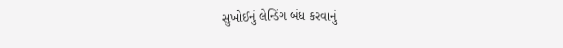સુખોઈનું લેન્ડિંગ બંધ કરવાનું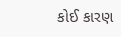કોઈ કારણ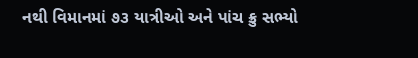નથી વિમાનમાં ૭૩ યાત્રીઓ અને પાંચ ક્રુ સભ્યો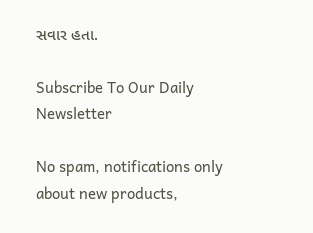સવાર હતા.

Subscribe To Our Daily Newsletter

No spam, notifications only about new products,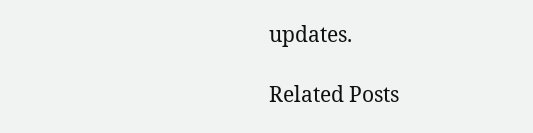updates.

Related Posts